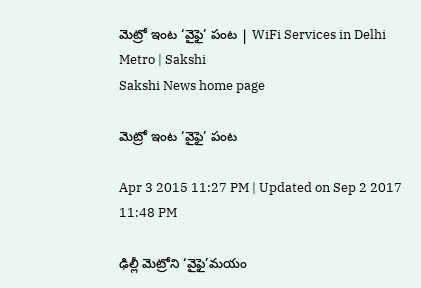మెట్రో ఇంట ‘వైఫై’ పంట | WiFi Services in Delhi Metro | Sakshi
Sakshi News home page

మెట్రో ఇంట ‘వైఫై’ పంట

Apr 3 2015 11:27 PM | Updated on Sep 2 2017 11:48 PM

ఢిల్లీ మెట్రోని ‘వైఫై’మయం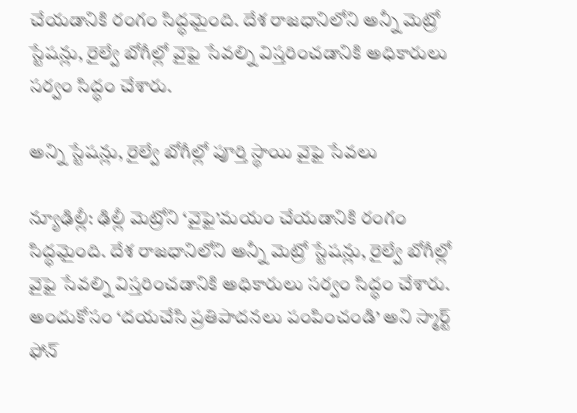చేయడానికి రంగం సిద్ధమైంది. దేశ రాజధానిలోని అన్నీ మెట్రో స్టేషన్లు, రైల్వే బోగీల్లో వైఫై సేవల్ని విస్తరించడానికి అధికారులు సర్వం సిద్ధం చేశారు.

అన్ని స్టేషన్లు, రైల్వే బోగీల్లో పూర్తి స్థాయి వైఫై సేవలు

న్యూఢిల్లీ: ఢిల్లీ మెట్రోని ‘వైఫై’మయం చేయడానికి రంగం సిద్ధమైంది. దేశ రాజధానిలోని అన్నీ మెట్రో స్టేషన్లు, రైల్వే బోగీల్లో వైఫై సేవల్ని విస్తరించడానికి అధికారులు సర్వం సిద్ధం చేశారు. అందుకోసం ‘దయచేసి ప్రతిపాదనలు పంపించండి’ అని స్మార్ట్ ఫోన్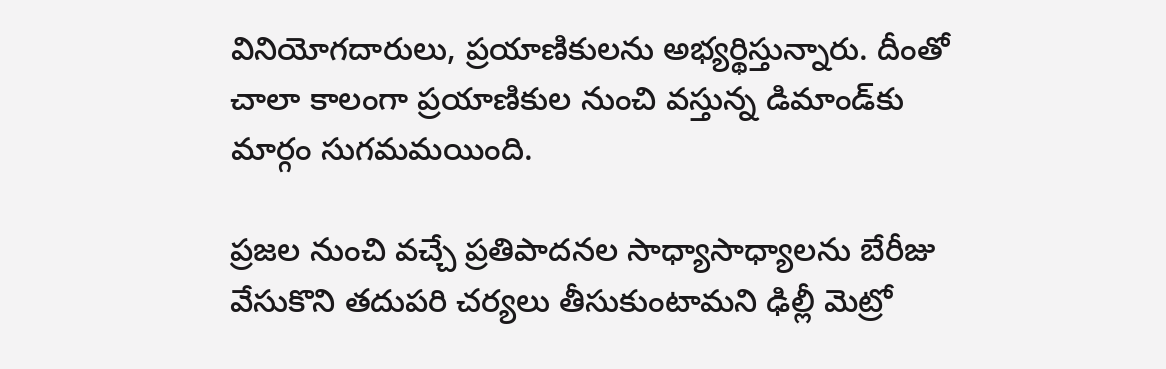వినియోగదారులు, ప్రయాణికులను అభ్యర్థిస్తున్నారు. దీంతో చాలా కాలంగా ప్రయాణికుల నుంచి వస్తున్న డిమాండ్‌కు మార్గం సుగమమయింది.

ప్రజల నుంచి వచ్చే ప్రతిపాదనల సాధ్యాసాధ్యాలను బేరీజు వేసుకొని తదుపరి చర్యలు తీసుకుంటామని ఢిల్లీ మెట్రో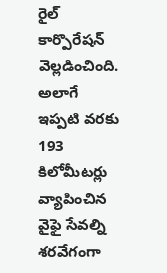రైల్ కార్పొరేషన్ వెల్లడించింది. అలాగే ఇప్పటి వరకు 193 కిలోమీటర్లు వ్యాపించిన వైఫై సేవల్ని శరవేగంగా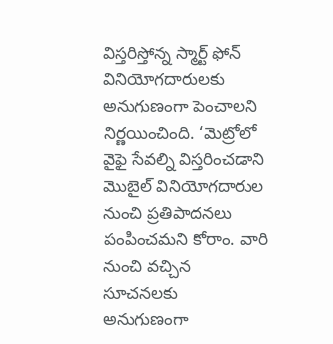విస్తరిస్తోన్న స్మార్ట్ ఫోన్ వినియోగదారులకు అనుగుణంగా పెంచాలని నిర్ణయించింది. ‘మెట్రోలో వైఫై సేవల్ని విస్తరించడాని మొబైల్ వినియోగదారుల నుంచి ప్రతిపాదనలు పంపించమని కోరాం. వారి నుంచి వచ్చిన సూచనలకు అనుగుణంగా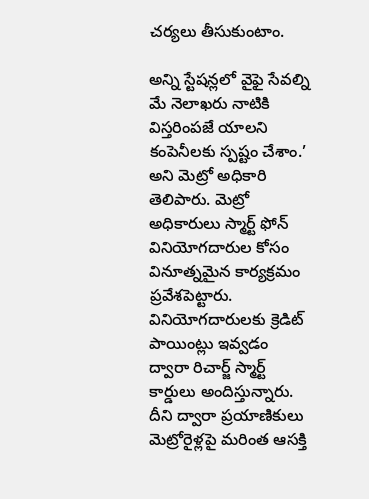చర్యలు తీసుకుంటాం.

అన్ని స్టేషన్లలో వైఫై సేవల్ని మే నెలాఖరు నాటికి విస్తరింపజే యాలని కంపెనీలకు స్పష్టం చేశాం.’ అని మెట్రో అధికారి తెలిపారు. మెట్రో అధికారులు స్మార్ట్ ఫోన్ వినియోగదారుల కోసం వినూత్నమైన కార్యక్రమం ప్రవేశపెట్టారు. వినియోగదారులకు క్రెడిట్ పాయింట్లు ఇవ్వడం ద్వారా రిచార్జ్ స్మార్ట్ కార్డులు అందిస్తున్నారు. దీని ద్వారా ప్రయాణికులు మెట్రోరైళ్లపై మరింత ఆసక్తి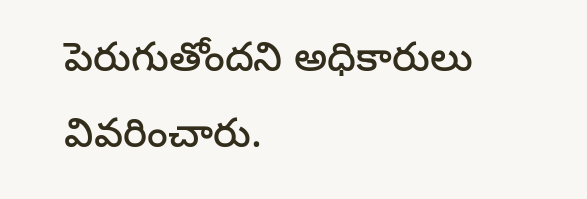పెరుగుతోందని అధికారులు వివరించారు.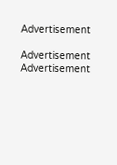Advertisement

Advertisement
Advertisement